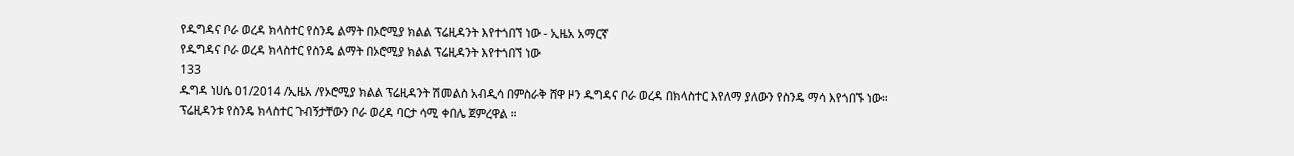የዱግዳና ቦራ ወረዳ ክላስተር የስንዴ ልማት በኦሮሚያ ክልል ፕሬዚዳንት እየተጎበኘ ነው - ኢዜአ አማርኛ
የዱግዳና ቦራ ወረዳ ክላስተር የስንዴ ልማት በኦሮሚያ ክልል ፕሬዚዳንት እየተጎበኘ ነው
133
ዱግዳ ነሀሴ 01/2014 /ኢዜአ /የኦሮሚያ ክልል ፕሬዚዳንት ሽመልስ አብዲሳ በምስራቅ ሸዋ ዞን ዱግዳና ቦራ ወረዳ በክላስተር እየለማ ያለውን የስንዴ ማሳ እየጎበኙ ነው።
ፕሬዚዳንቱ የስንዴ ክላስተር ጉብኝታቸውን ቦራ ወረዳ ባርታ ሳሚ ቀበሌ ጀምረዋል ።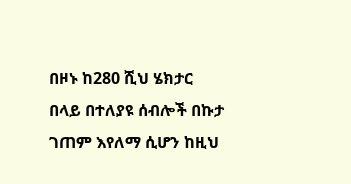በዞኑ ከ280 ሺህ ሄክታር በላይ በተለያዩ ሰብሎች በኩታ ገጠም እየለማ ሲሆን ከዚህ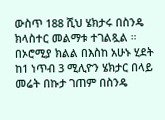ውስጥ 188 ሺህ ሄክታሩ በስንዴ ክላስተር መልማቱ ተገልጿል ።
በኦሮሚያ ክልል በእስከ አሁኑ ሂደት ከ1 ነጥብ 3 ሚሊዮን ሄክታር በላይ መሬት በኩታ ገጠም በስንዴ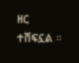ዘር ተሸፍኗል ።